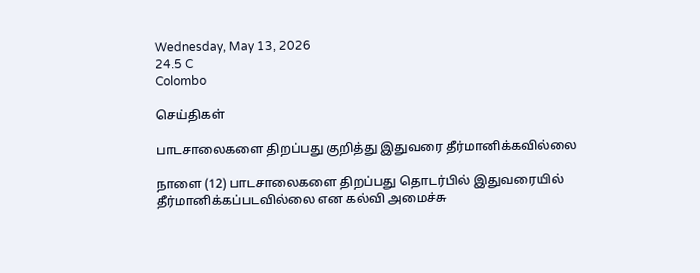Wednesday, May 13, 2026
24.5 C
Colombo

செய்திகள்

பாடசாலைகளை திறப்பது குறித்து இதுவரை தீர்மானிக்கவில்லை

நாளை (12) பாடசாலைகளை திறப்பது தொடர்பில் இதுவரையில் தீர்மானிக்கப்படவில்லை என கல்வி அமைச்சு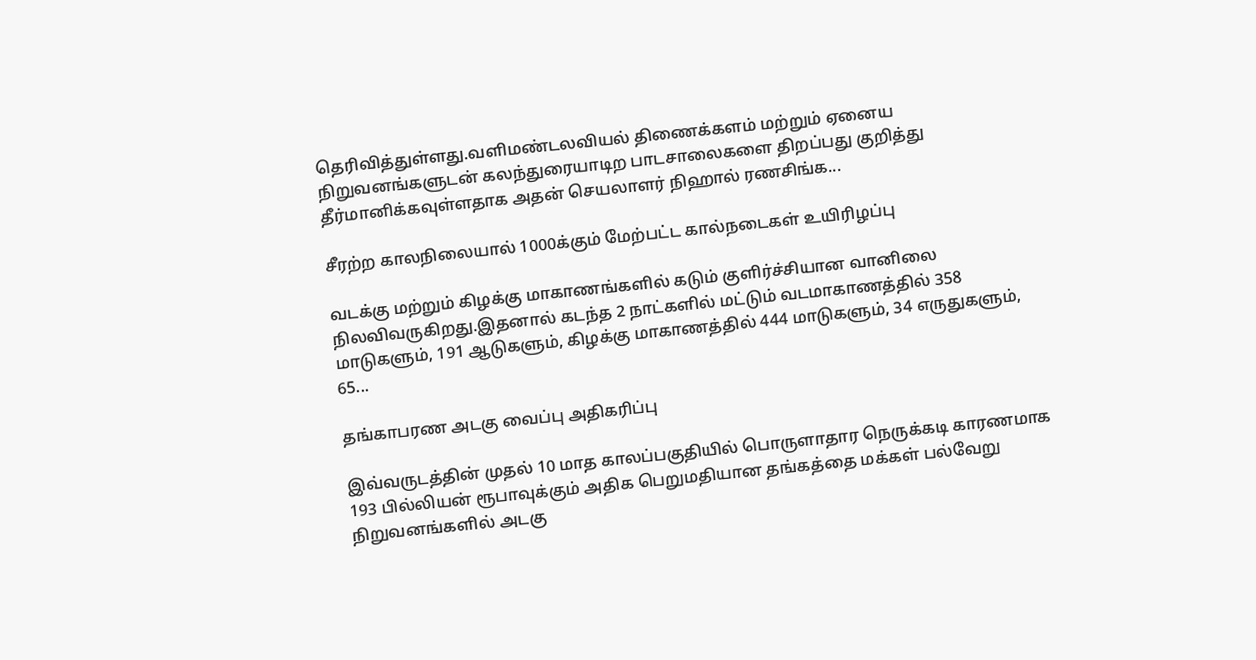தெரிவித்துள்ளது.வளிமண்டலவியல் திணைக்களம் மற்றும் ஏனைய நிறுவனங்களுடன் கலந்துரையாடிற பாடசாலைகளை திறப்பது குறித்து தீர்மானிக்கவுள்ளதாக அதன் செயலாளர் நிஹால் ரணசிங்க...

சீரற்ற காலநிலையால் 1000க்கும் மேற்பட்ட கால்நடைகள் உயிரிழப்பு

வடக்கு மற்றும் கிழக்கு மாகாணங்களில் கடும் குளிர்ச்சியான வானிலை நிலவிவருகிறது.இதனால் கடந்த 2 நாட்களில் மட்டும் வடமாகாணத்தில் 358 மாடுகளும், 191 ஆடுகளும், கிழக்கு மாகாணத்தில் 444 மாடுகளும், 34 எருதுகளும், 65...

தங்காபரண அடகு வைப்பு அதிகரிப்பு

இவ்வருடத்தின் முதல் 10 மாத காலப்பகுதியில் பொருளாதார நெருக்கடி காரணமாக 193 பில்லியன் ரூபாவுக்கும் அதிக பெறுமதியான தங்கத்தை மக்கள் பல்வேறு நிறுவனங்களில் அடகு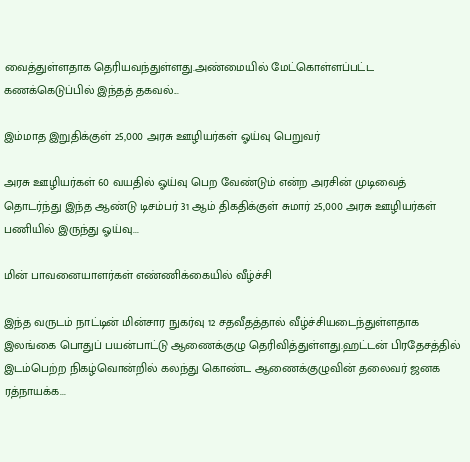வைத்துள்ளதாக தெரியவந்துள்ளது.அண்மையில் மேட்கொள்ளப்பட்ட கணக்கெடுப்பில் இந்தத் தகவல்...

இம்மாத இறுதிக்குள் 25,000 அரசு ஊழியர்கள் ஓய்வு பெறுவர்

அரசு ஊழியர்கள் 60 வயதில் ஓய்வு பெற வேண்டும் என்ற அரசின் முடிவைத் தொடர்ந்து இந்த ஆண்டு டிசம்பர் 31 ஆம் திகதிக்குள் சுமார் 25,000 அரசு ஊழியர்கள் பணியில் இருந்து ஓய்வு...

மின் பாவனையாளர்கள் எண்ணிக்கையில் வீழ்ச்சி

இந்த வருடம் நாட்டின் மின்சார நுகர்வு 12 சதவீதத்தால் வீழ்ச்சியடைந்துள்ளதாக இலங்கை பொதுப் பயன்பாட்டு ஆணைக்குழு தெரிவித்துள்ளது.ஹட்டன் பிரதேசத்தில் இடம்பெற்ற நிகழ்வொன்றில் கலந்து கொண்ட ஆணைக்குழுவின் தலைவர் ஜனக ரத்நாயக்க...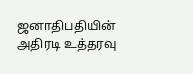ஜனாதிபதியின் அதிரடி உத்தரவு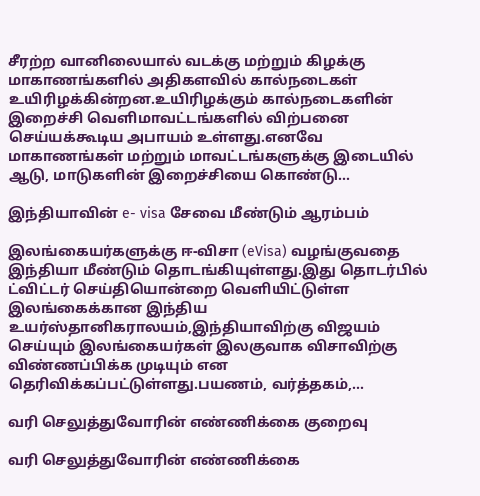சீரற்ற வானிலையால் வடக்கு மற்றும் கிழக்கு மாகாணங்களில் அதிகளவில் கால்நடைகள் உயிரிழக்கின்றன.உயிரிழக்கும் கால்நடைகளின் இறைச்சி வெளிமாவட்டங்களில் விற்பனை செய்யக்கூடிய அபாயம் உள்ளது.எனவே மாகாணங்கள் மற்றும் மாவட்டங்களுக்கு இடையில் ஆடு, மாடுகளின் இறைச்சியை கொண்டு...

இந்தியாவின் e- visa சேவை மீண்டும் ஆரம்பம்

இலங்கையர்களுக்கு ஈ-விசா (eVisa) வழங்குவதை இந்தியா மீண்டும் தொடங்கியுள்ளது.இது தொடர்பில் ட்விட்டர் செய்தியொன்றை வெளியிட்டுள்ள இலங்கைக்கான இந்திய உயர்ஸ்தானிகராலயம்,இந்தியாவிற்கு விஜயம் செய்யும் இலங்கையர்கள் இலகுவாக விசாவிற்கு விண்ணப்பிக்க முடியும் என தெரிவிக்கப்பட்டுள்ளது.பயணம், வர்த்தகம்,...

வரி செலுத்துவோரின் எண்ணிக்கை குறைவு

வரி செலுத்துவோரின் எண்ணிக்கை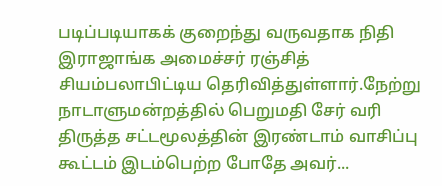படிப்படியாகக் குறைந்து வருவதாக நிதி இராஜாங்க அமைச்சர் ரஞ்சித் சியம்பலாபிட்டிய தெரிவித்துள்ளார்.நேற்று நாடாளுமன்றத்தில் பெறுமதி சேர் வரி திருத்த சட்டமூலத்தின் இரண்டாம் வாசிப்பு கூட்டம் இடம்பெற்ற போதே அவர்...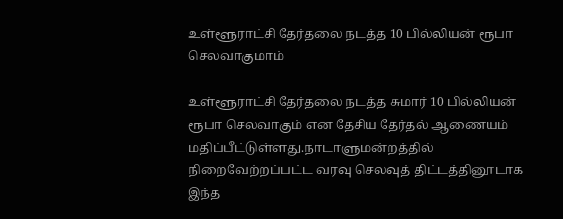உள்ளூராட்சி தேர்தலை நடத்த 10 பில்லியன் ரூபா செலவாகுமாம்

உள்ளூராட்சி தேர்தலை நடத்த சுமார் 10 பில்லியன் ரூபா செலவாகும் என தேசிய தேர்தல் ஆணையம் மதிப்பீட்டுள்ளது.நாடாளுமன்றத்தில் நிறைவேற்றப்பட்ட வரவு செலவுத் திட்டத்தினூடாக இந்த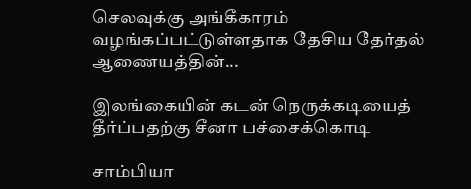செலவுக்கு அங்கீகாரம் வழங்கப்பட்டுள்ளதாக தேசிய தேர்தல் ஆணையத்தின்...

இலங்கையின் கடன் நெருக்கடியைத் தீர்ப்பதற்கு சீனா பச்சைக்கொடி

சாம்பியா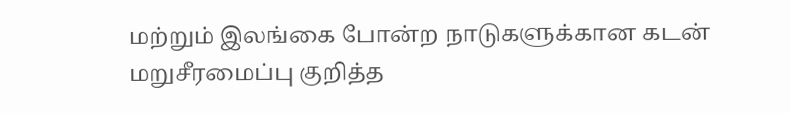மற்றும் இலங்கை போன்ற நாடுகளுக்கான கடன் மறுசீரமைப்பு குறித்த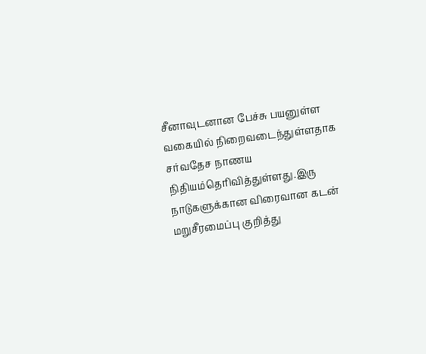சீனாவுடனான பேச்சு பயனுள்ள வகையில் நிறைவடைந்துள்ளதாக சர்வதேச நாணய நிதியம்தெரிவித்துள்ளது.இரு நாடுகளுக்கான விரைவான கடன் மறுசீரமைப்பு குறித்து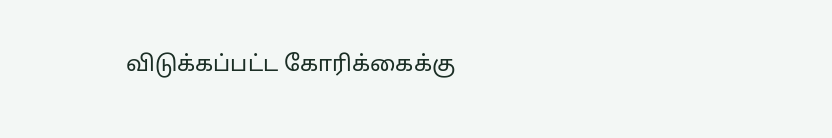விடுக்கப்பட்ட கோரிக்கைக்கு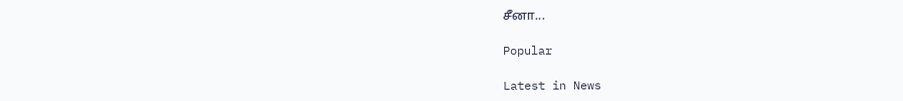சீனா...

Popular

Latest in News